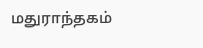மதுராந்தகம்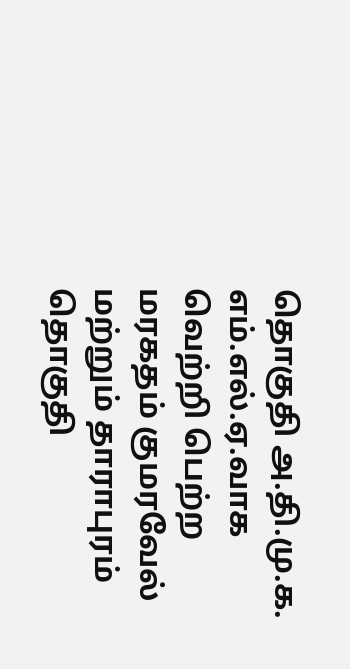தொகுதி அ.தி.மு.க. எம்.எல்.ஏ.வாக வெற்றி பெற்ற மரகதம் குமரவேல் மற்றும் தாராபுரம் தொகுதி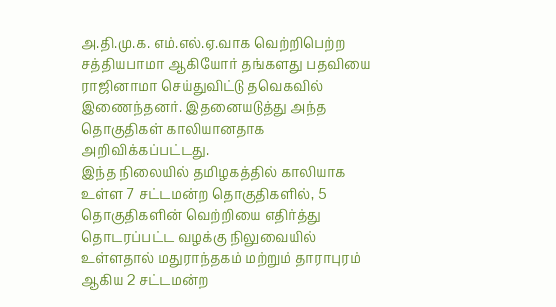அ.தி.மு.க. எம்.எல்.ஏ.வாக வெற்றிபெற்ற சத்தியபாமா ஆகியோர் தங்களது பதவியை ராஜினாமா செய்துவிட்டு தவெகவில் இணைந்தனர். இதனையடுத்து அந்த தொகுதிகள் காலியானதாக அறிவிக்கப்பட்டது.
இந்த நிலையில் தமிழகத்தில் காலியாக உள்ள 7 சட்டமன்ற தொகுதிகளில், 5 தொகுதிகளின் வெற்றியை எதிர்த்து தொடரப்பட்ட வழக்கு நிலுவையில் உள்ளதால் மதுராந்தகம் மற்றும் தாராபுரம் ஆகிய 2 சட்டமன்ற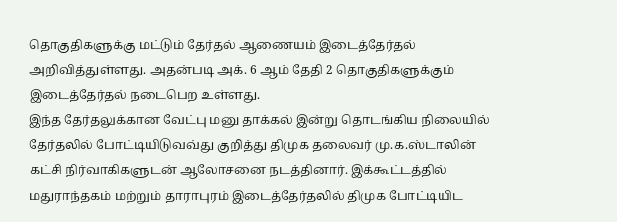தொகுதிகளுக்கு மட்டும் தேர்தல் ஆணையம் இடைத்தேர்தல் அறிவித்துள்ளது. அதன்படி அக். 6 ஆம் தேதி 2 தொகுதிகளுக்கும் இடைத்தேர்தல் நடைபெற உள்ளது.
இந்த தேர்தலுக்கான வேட்பு மனு தாக்கல் இன்று தொடங்கிய நிலையில் தேர்தலில் போட்டியிடுவவ்து குறித்து திமுக தலைவர் மு.க.ஸ்டாலின் கட்சி நிர்வாகிகளுடன் ஆலோசனை நடத்தினார். இக்கூட்டத்தில் மதுராந்தகம் மற்றும் தாராபுரம் இடைத்தேர்தலில் திமுக போட்டியிட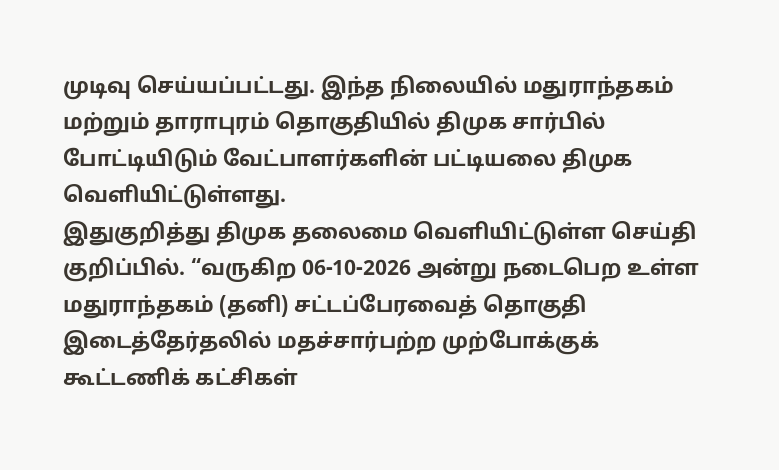முடிவு செய்யப்பட்டது. இந்த நிலையில் மதுராந்தகம் மற்றும் தாராபுரம் தொகுதியில் திமுக சார்பில் போட்டியிடும் வேட்பாளர்களின் பட்டியலை திமுக வெளியிட்டுள்ளது.
இதுகுறித்து திமுக தலைமை வெளியிட்டுள்ள செய்தி குறிப்பில். “வருகிற 06-10-2026 அன்று நடைபெற உள்ள மதுராந்தகம் (தனி) சட்டப்பேரவைத் தொகுதி இடைத்தேர்தலில் மதச்சார்பற்ற முற்போக்குக் கூட்டணிக் கட்சிகள்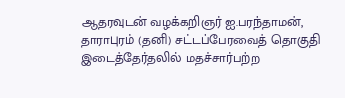ஆதரவுடன் வழக்கறிஞர் ஐ.பரந்தாமன்,
தாராபுரம் (தனி) சட்டப்பேரவைத் தொகுதி இடைத்தேர்தலில் மதச்சார்பற்ற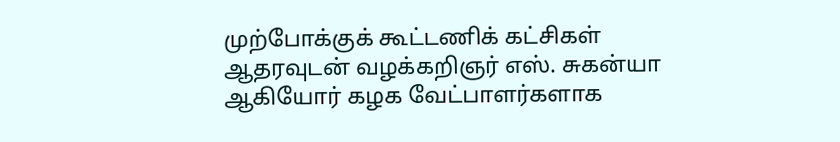முற்போக்குக் கூட்டணிக் கட்சிகள் ஆதரவுடன் வழக்கறிஞர் எஸ். சுகன்யா ஆகியோர் கழக வேட்பாளர்களாக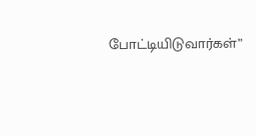போட்டியிடுவார்கள்”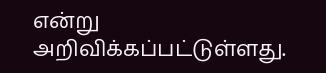என்று அறிவிக்கப்பட்டுள்ளது.